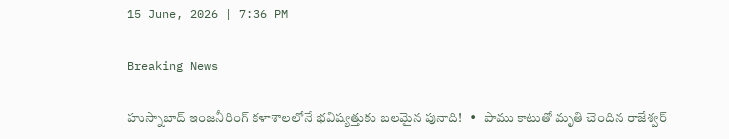15 June, 2026 | 7:36 PM

Breaking News

హుస్నాబాద్ ఇంజనీరింగ్ కళాశాలలోనే భవిష్యత్తుకు బలమైన పునాది!   •   పాము కాటుతో మృతి చెందిన రాజేశ్వర్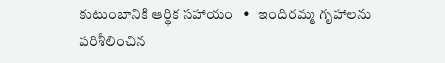కుటుంబానికి ఆర్థిక సహాయం   •   ఇందిరమ్మ గృహాలను పరిశీలించిన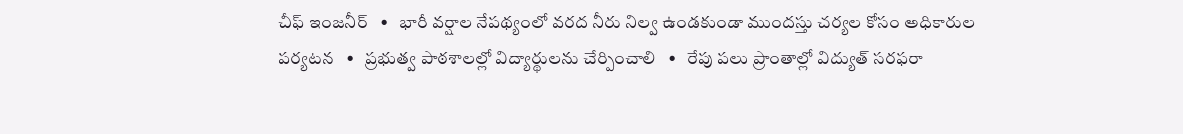చీఫ్ ఇంజనీర్   •   భారీ వర్షాల నేపథ్యంలో వరద నీరు నిల్వ ఉండకుండా ముందస్తు చర్యల కోసం అధికారుల పర్యటన   •   ప్రభుత్వ పాఠశాలల్లో విద్యార్థులను చేర్పించాలి   •   రేపు పలు ప్రాంతాల్లో విద్యుత్ సరఫరా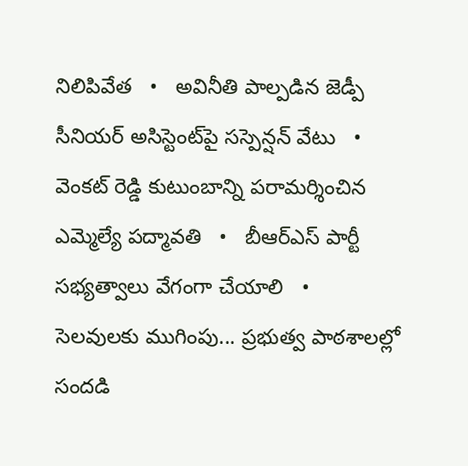నిలిపివేత   •   అవినీతి పాల్పడిన జెడ్పీ సీనియర్ అసిస్టెంట్‌పై సస్పెన్షన్ వేటు   •   వెంకట్ రెడ్డి కుటుంబాన్ని పరామర్శించిన ఎమ్మెల్యే పద్మావతి   •   బీఆర్ఎస్ పార్టీ సభ్యత్వాలు వేగంగా చేయాలి   •   సెలవులకు ముగింపు... ప్రభుత్వ పాఠశాలల్లో సందడి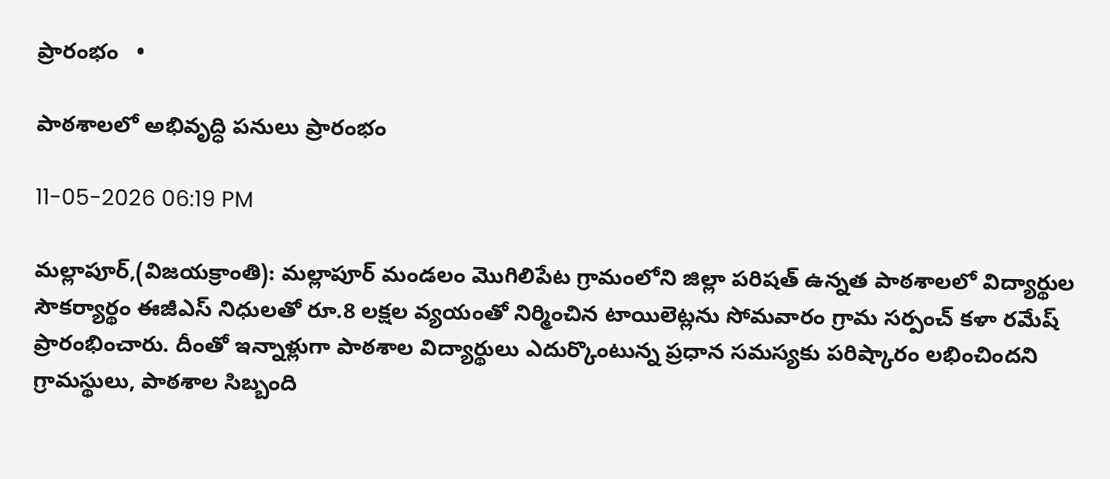ప్రారంభం   •

పాఠశాలలో అభివృద్ధి పనులు ప్రారంభం

11-05-2026 06:19 PM

మల్లాపూర్,(విజయక్రాంతి): మల్లాపూర్ మండలం మొగిలిపేట గ్రామంలోని జిల్లా పరిషత్ ఉన్నత పాఠశాలలో విద్యార్థుల సౌకర్యార్థం ఈజీఎస్ నిధులతో రూ.8 లక్షల వ్యయంతో నిర్మించిన టాయిలెట్లను సోమవారం గ్రామ సర్పంచ్ కళా రమేష్ ప్రారంభించారు. దీంతో ఇన్నాళ్లుగా పాఠశాల విద్యార్థులు ఎదుర్కొంటున్న ప్రధాన సమస్యకు పరిష్కారం లభించిందని గ్రామస్థులు, పాఠశాల సిబ్బంది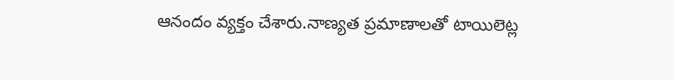ఆనందం వ్యక్తం చేశారు.నాణ్యత ప్రమాణాలతో టాయిలెట్ల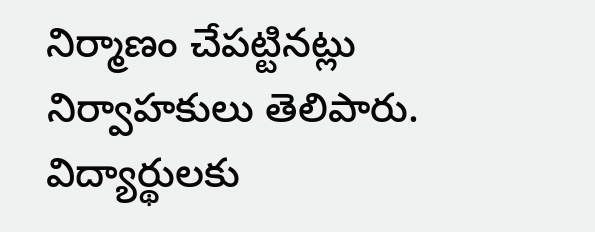నిర్మాణం చేపట్టినట్లు నిర్వాహకులు తెలిపారు. విద్యార్థులకు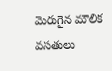మెరుగైన మౌలిక వసతులు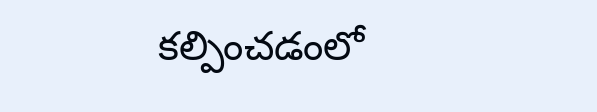కల్పించడంలో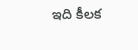ఇది కీలక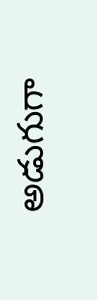అడుగుగా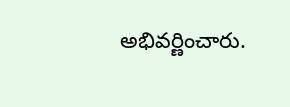అభివర్ణించారు.